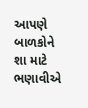આપણે બાળકોને શા માટે ભણાવીએ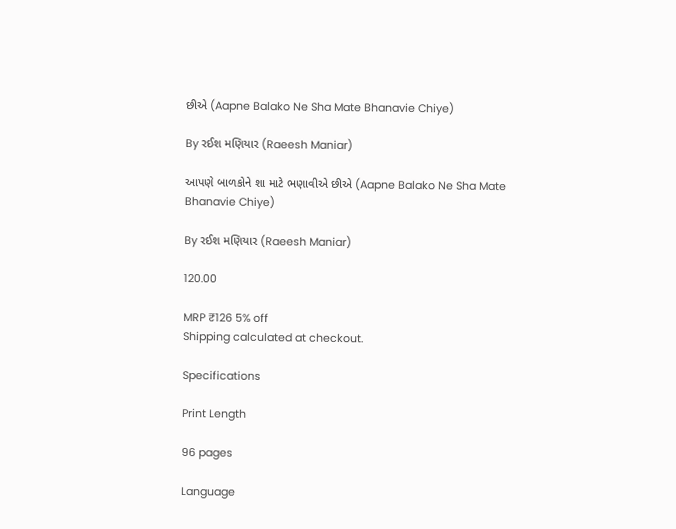છીએ (Aapne Balako Ne Sha Mate Bhanavie Chiye)

By રઈશ મણિયાર (Raeesh Maniar)

આપણે બાળકોને શા માટે ભણાવીએ છીએ (Aapne Balako Ne Sha Mate Bhanavie Chiye)

By રઈશ મણિયાર (Raeesh Maniar)

120.00

MRP ₹126 5% off
Shipping calculated at checkout.

Specifications

Print Length

96 pages

Language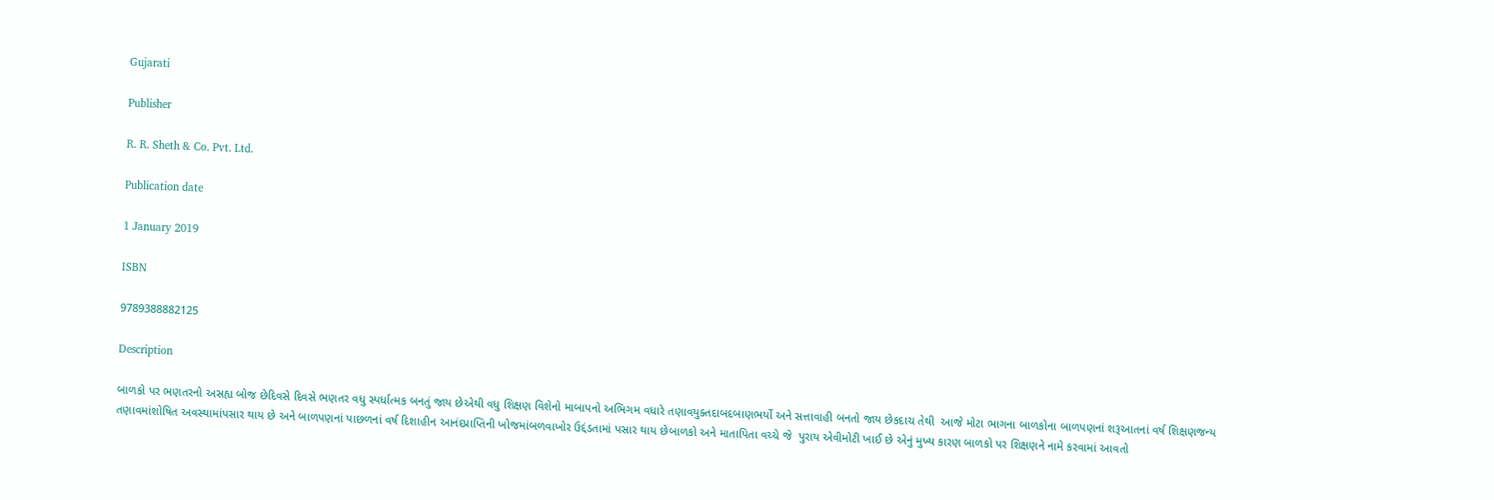Gujarati

Publisher

R. R. Sheth & Co. Pvt. Ltd.

Publication date

1 January 2019

ISBN

9789388882125

Description

બાળકો પર ભણતરનો અસહ્ય બોજ છેદિવસે દિવસે ભણતર વધુ સ્પર્ધાત્મક બનતું જાય છેએથી વધુ શિક્ષણ વિશેનો માબાપનો અભિગમ વધારે તણાવયુક્તદાબદબાણભર્યો અને સત્તાવાહી બનતો જાય છેકદાચ તેથી  આજે મોટા ભાગના બાળકોના બાળપણનાં શરૂઆતનાં વર્ષ શિક્ષણજન્ય તણાવમાંશોષિત અવસ્થામાંપસાર થાય છે અને બાળપણનાં પાછળનાં વર્ષ દિશાહીન આનંદપ્રાપ્તિની ખોજમાંબળવાખોર ઉદ્દંડતામાં પસાર થાય છેબાળકો અને માતાપિતા વચ્ચે જે  પુરાય એવીમોટી ખાઈ છે એનું મુખ્ય કારણ બાળકો પર શિક્ષણને નામે કરવામાં આવતો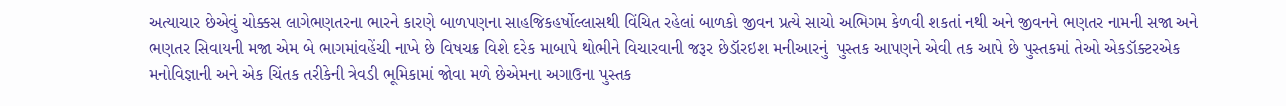અત્યાચાર છેએવું ચોક્કસ લાગેભણતરના ભારને કારણે બાળપણના સાહજિકહર્ષોલ્લાસથી વિંચિત રહેલાં બાળકો જીવન પ્રત્યે સાચો અભિગમ કેળવી શકતાં નથી અને જીવનને ભણતર નામની સજા અને ભણતર સિવાયની મજા એમ બે ભાગમાંવહેંચી નાખે છે વિષચક્ર વિશે દરેક માબાપે થોભીને વિચારવાની જરૂર છેડૉરઇશ મનીઆરનું  પુસ્તક આપણને એવી તક આપે છે પુસ્તકમાં તેઓ એકડૉક્ટરએક મનોવિજ્ઞાની અને એક ચિંતક તરીકેની ત્રેવડી ભૂમિકામાં જોવા મળે છેએમના અગાઉના પુસ્તક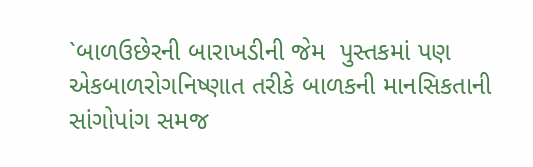`બાળઉછેરની બારાખડીની જેમ  પુસ્તકમાં પણ એકબાળરોગનિષ્ણાત તરીકે બાળકની માનસિકતાની સાંગોપાંગ સમજ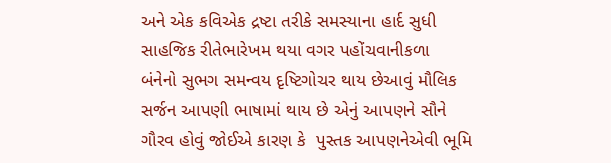અને એક કવિએક દ્રષ્ટા તરીકે સમસ્યાના હાર્દ સુધી સાહજિક રીતેભારેખમ થયા વગર પહોંચવાનીકળા  બંનેનો સુભગ સમન્વય દૃષ્ટિગોચર થાય છેઆવું મૌલિક સર્જન આપણી ભાષામાં થાય છે એનું આપણને સૌને ગૌરવ હોવું જોઈએ કારણ કે  પુસ્તક આપણનેએવી ભૂમિ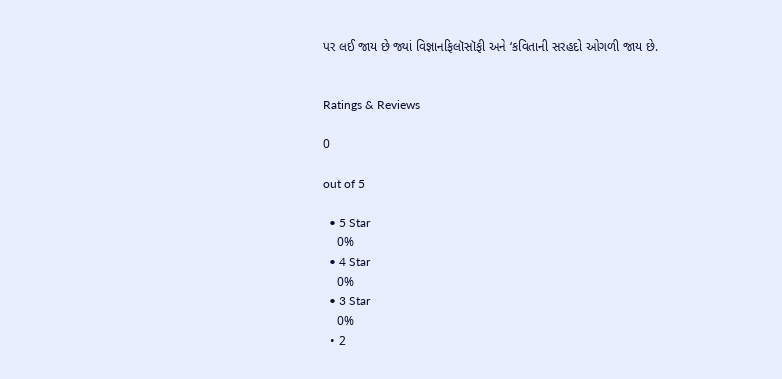પર લઈ જાય છે જ્યાં વિજ્ઞાનફિલૉસૉફી અને ‘કવિતાની સરહદો ઓગળી જાય છે.


Ratings & Reviews

0

out of 5

  • 5 Star
    0%
  • 4 Star
    0%
  • 3 Star
    0%
  • 2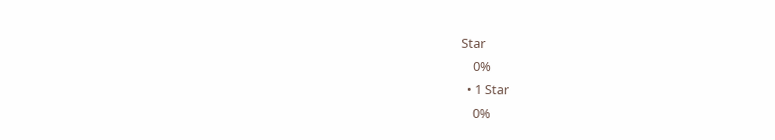Star
    0%
  • 1 Star
    0%